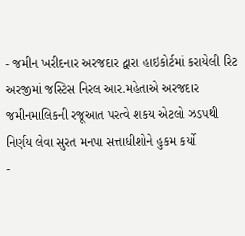- જમીન ખરીદનાર અરજદાર દ્વારા હાઇકોર્ટમાં કરાયેલી રિટ અરજીમાં જસ્ટિસ નિરલ આર.મહેતાએ અરજદાર જમીનમાલિકની રજૂઆત પરત્વે શકય એટલો ઝડપથી નિર્ણય લેવા સુરત મનપા સત્તાધીશોને હુકમ કર્યો
-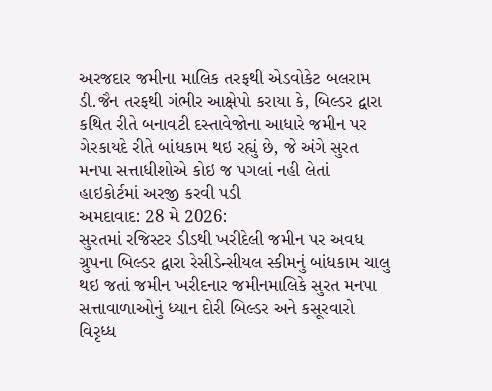અરજદાર જમીના માલિક તરફથી એડવોકેટ બલરામ ડી.જૈન તરફથી ગંભીર આક્ષેપો કરાયા કે, બિલ્ડર દ્વારા કથિત રીતે બનાવટી દસ્તાવેજોના આધારે જમીન પર ગેરકાયદે રીતે બાંધકામ થઇ રહ્યું છે, જે અંગે સુરત મનપા સત્તાધીશોએ કોઇ જ પગલાં નહી લેતાં હાઇકોર્ટમાં અરજી કરવી પડી
અમદાવાદ: 28 મે 2026:
સુરતમાં રજિસ્ટર ડીડથી ખરીદેલી જમીન પર અવધ ગ્રુપના બિલ્ડર દ્વારા રેસીડેન્સીયલ સ્કીમનું બાંધકામ ચાલુ થઇ જતાં જમીન ખરીદનાર જમીનમાલિકે સુરત મનપા સત્તાવાળાઓનું ધ્યાન દોરી બિલ્ડર અને કસૂરવારો વિરૃધ્ધ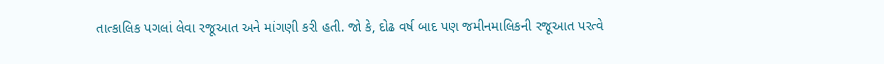તાત્કાલિક પગલાં લેવા રજૂઆત અને માંગણી કરી હતી. જો કે, દોઢ વર્ષ બાદ પણ જમીનમાલિકની રજૂઆત પરત્વે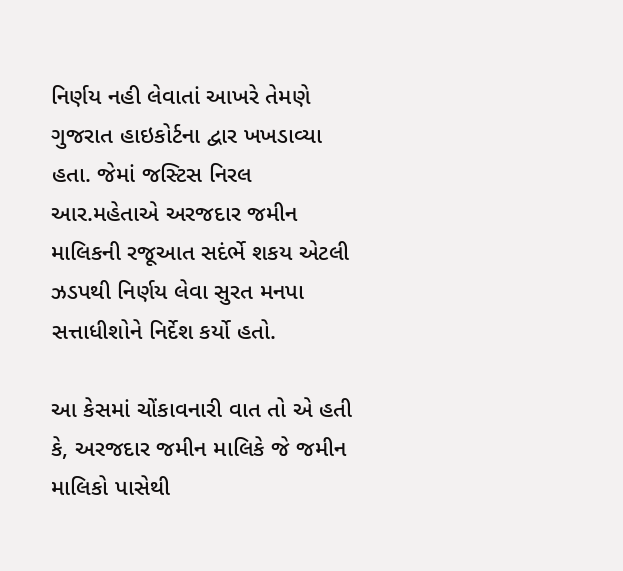નિર્ણય નહી લેવાતાં આખરે તેમણે ગુજરાત હાઇકોર્ટના દ્વાર ખખડાવ્યા હતા. જેમાં જસ્ટિસ નિરલ આર.મહેતાએ અરજદાર જમીન માલિકની રજૂઆત સદંર્ભે શકય એટલી ઝડપથી નિર્ણય લેવા સુરત મનપા સત્તાધીશોને નિર્દેશ કર્યો હતો.

આ કેસમાં ચોંકાવનારી વાત તો એ હતી કે, અરજદાર જમીન માલિકે જે જમીન માલિકો પાસેથી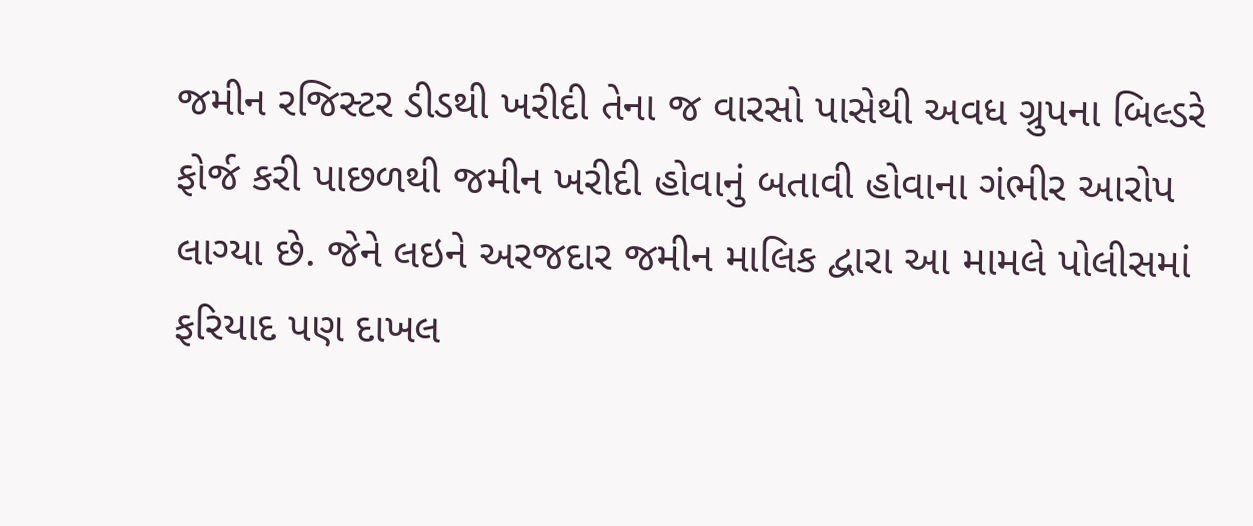જમીન રજિસ્ટર ડીડથી ખરીદી તેના જ વારસો પાસેથી અવધ ગ્રુપના બિલ્ડરે ફોર્જ કરી પાછળથી જમીન ખરીદી હોવાનું બતાવી હોવાના ગંભીર આરોપ લાગ્યા છે. જેને લઇને અરજદાર જમીન માલિક દ્વારા આ મામલે પોલીસમાં ફરિયાદ પણ દાખલ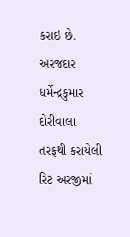કરાઇ છે.
અરજદાર ધર્મેન્દ્રકુમાર દોરીવાલા તરફથી કરાયેલી રિટ અરજીમાં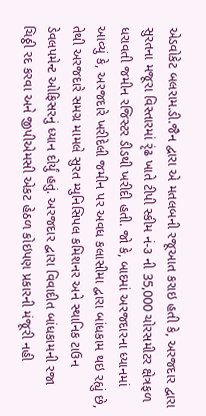એડવોકેટ બલરામ.ડી.જૈન દ્વારા એ મતલબની રજૂઆત કરાઇ હતી કે, અરજદાર દ્વારા સુરતના મજૂરા વિસ્તારમાં રૃંઢ ખાતે ટીપી સ્કીમ નં-૩ ની 35,000 ચોરસમીટર ક્ષેત્રફળ ધરાવતી જમીન રજિસ્ટર ડીડથી ખરીદી હતી. જો કે, બાદમાં અરજદારના ધ્યાનમાં આવ્યું કે, અરજદારે ખરીદેલી જમીન પર અવધ કલાસીમા દ્વારા બાંધકામ થઇ રહ્યું છે, તેથી અરજદારે સમગ્ર મામલે સુરત મ્યુનિસિપલ કમિશનર અને સ્થાનિક ટાઉન ડેવલપમેન્ટ ઓફિસરનું ધ્યાન દોર્યું હતું. અરજદાર દ્વારા વિવાદીત બાંધકામની રજા ચિઠ્ઠી રદ કરવા અને જીપીએમસી એકટ હેઠળ કોઇપણ પ્રકારની મંજૂરી નહી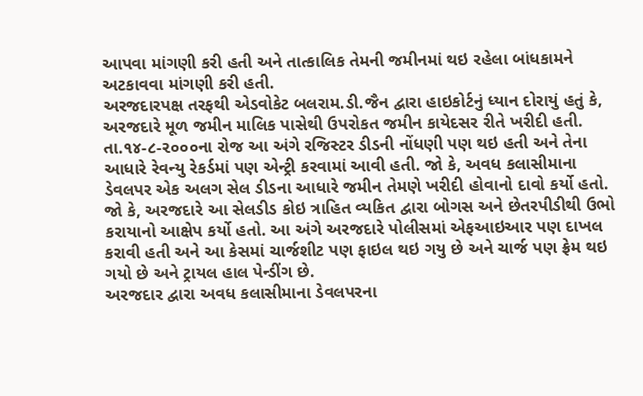આપવા માંગણી કરી હતી અને તાત્કાલિક તેમની જમીનમાં થઇ રહેલા બાંધકામને અટકાવવા માંગણી કરી હતી.
અરજદારપક્ષ તરફથી એડવોકેટ બલરામ.ડી.જૈન દ્વારા હાઇકોર્ટનું ધ્યાન દોરાયું હતું કે, અરજદારે મૂળ જમીન માલિક પાસેથી ઉપરોકત જમીન કાયેદસર રીતે ખરીદી હતી. તા.૧૪-૮-૨૦૦૦ના રોજ આ અંગે રજિસ્ટર ડીડની નોંધણી પણ થઇ હતી અને તેના આધારે રેવન્યુ રેકર્ડમાં પણ એન્ટ્રી કરવામાં આવી હતી. જો કે, અવધ કલાસીમાના ડેવલપર એક અલગ સેલ ડીડના આધારે જમીન તેમણે ખરીદી હોવાનો દાવો કર્યો હતો. જો કે, અરજદારે આ સેલડીડ કોઇ ત્રાહિત વ્યકિત દ્વારા બોગસ અને છેતરપીડીથી ઉભો કરાયાનો આક્ષેપ કર્યો હતો. આ અંગે અરજદારે પોલીસમાં એફઆઇઆર પણ દાખલ કરાવી હતી અને આ કેસમાં ચાર્જશીટ પણ ફાઇલ થઇ ગયુ છે અને ચાર્જ પણ ફ્રેમ થઇ ગયો છે અને ટ્રાયલ હાલ પેન્ડીંગ છે.
અરજદાર દ્વારા અવધ કલાસીમાના ડેવલપરના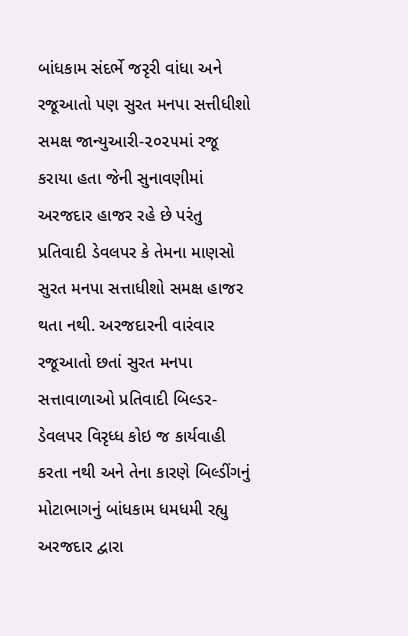બાંધકામ સંદર્ભે જરૃરી વાંધા અને રજૂઆતો પણ સુરત મનપા સત્તીધીશો સમક્ષ જાન્યુઆરી-૨૦૨૫માં રજૂ કરાયા હતા જેની સુનાવણીમાં અરજદાર હાજર રહે છે પરંતુ પ્રતિવાદી ડેવલપર કે તેમના માણસો સુરત મનપા સત્તાધીશો સમક્ષ હાજર થતા નથી. અરજદારની વારંવાર રજૂઆતો છતાં સુરત મનપા સત્તાવાળાઓ પ્રતિવાદી બિલ્ડર-ડેવલપર વિરૃધ્ધ કોઇ જ કાર્યવાહી કરતા નથી અને તેના કારણે બિલ્ડીંગનું મોટાભાગનું બાંધકામ ધમધમી રહ્યુ અરજદાર દ્વારા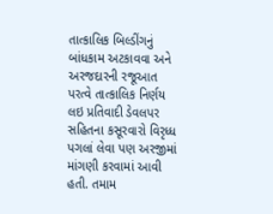તાત્કાલિક બિલ્ડીંગનું બાંધકામ અટકાવવા અને અરજદારની રજૂઆત પરત્વે તાત્કાલિક નિર્ણય લઇ પ્રતિવાદી ડેવલપર સહિતના કસૂરવારો વિરૃધ્ધ પગલાં લેવા પણ અરજીમાં માંગણી કરવામાં આવી હતી. તમામ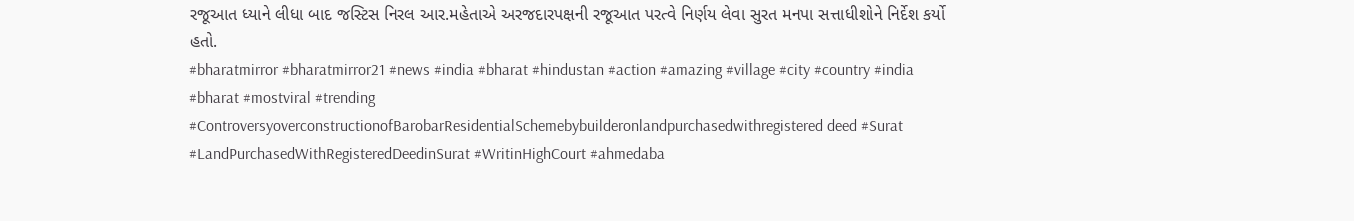રજૂઆત ધ્યાને લીધા બાદ જસ્ટિસ નિરલ આર.મહેતાએ અરજદારપક્ષની રજૂઆત પરત્વે નિર્ણય લેવા સુરત મનપા સત્તાધીશોને નિર્દેશ કર્યો હતો.
#bharatmirror #bharatmirror21 #news #india #bharat #hindustan #action #amazing #village #city #country #india #bharat #mostviral #trending #ControversyoverconstructionofBarobarResidentialSchemebybuilderonlandpurchasedwithregistered deed #Surat #LandPurchasedWithRegisteredDeedinSurat #WritinHighCourt #ahmedaba